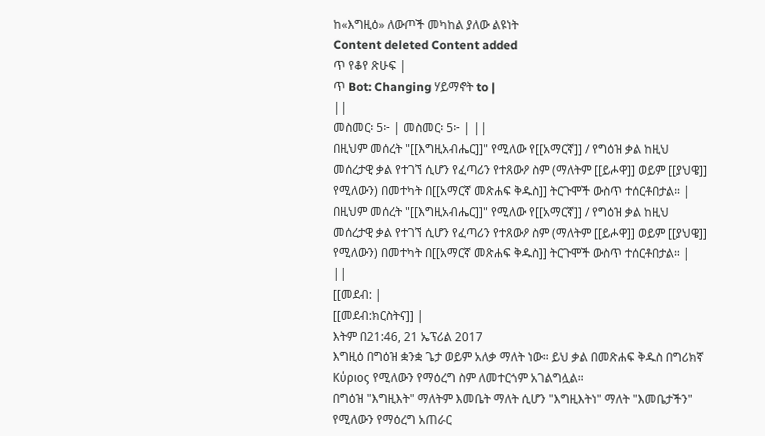ከ«እግዚዕ» ለውጦች መካከል ያለው ልዩነት
Content deleted Content added
ጥ የቆየ ጽሁፍ |
ጥ Bot: Changing ሃይማኖት to |
||
መስመር፡ 5፦ | መስመር፡ 5፦ | ||
በዚህም መሰረት "[[እግዚአብሔር]]" የሚለው የ[[አማርኛ]] / የግዕዝ ቃል ከዚህ መሰረታዊ ቃል የተገኘ ሲሆን የፈጣሪን የተጸውዖ ስም (ማለትም [[ይሖዋ]] ወይም [[ያህዌ]] የሚለውን) በመተካት በ[[አማርኛ መጽሐፍ ቅዱስ]] ትርጉሞች ውስጥ ተሰርቶበታል። |
በዚህም መሰረት "[[እግዚአብሔር]]" የሚለው የ[[አማርኛ]] / የግዕዝ ቃል ከዚህ መሰረታዊ ቃል የተገኘ ሲሆን የፈጣሪን የተጸውዖ ስም (ማለትም [[ይሖዋ]] ወይም [[ያህዌ]] የሚለውን) በመተካት በ[[አማርኛ መጽሐፍ ቅዱስ]] ትርጉሞች ውስጥ ተሰርቶበታል። |
||
[[መደብ: |
[[መደብ:ክርስትና]] |
እትም በ21:46, 21 ኤፕሪል 2017
እግዚዕ በግዕዝ ቋንቋ ጌታ ወይም አለቃ ማለት ነው። ይህ ቃል በመጽሐፍ ቅዱስ በግሪክኛ Κύριος የሚለውን የማዕረግ ስም ለመተርጎም አገልግሏል።
በግዕዝ "እግዚእት" ማለትም እመቤት ማለት ሲሆን "እግዚእትነ" ማለት "እመቤታችን" የሚለውን የማዕረግ አጠራር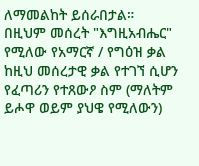ለማመልከት ይሰራበታል።
በዚህም መሰረት "እግዚአብሔር" የሚለው የአማርኛ / የግዕዝ ቃል ከዚህ መሰረታዊ ቃል የተገኘ ሲሆን የፈጣሪን የተጸውዖ ስም (ማለትም ይሖዋ ወይም ያህዌ የሚለውን)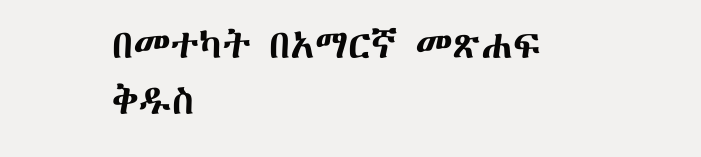በመተካት በአማርኛ መጽሐፍ ቅዱስ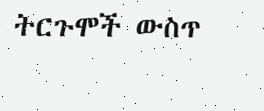ትርጉሞች ውስጥ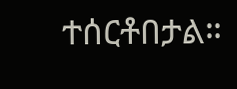ተሰርቶበታል።